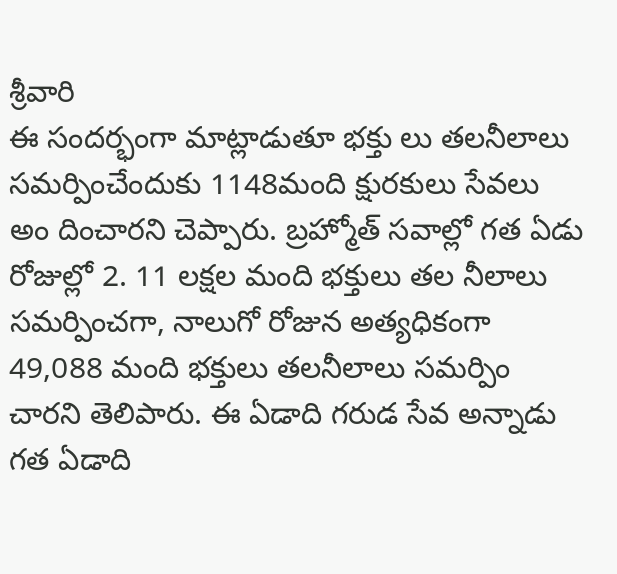శ్రీవారి
ఈ సందర్భంగా మాట్లాడుతూ భక్తు లు తలనీలాలు సమర్పించేందుకు 1148మంది క్షురకులు సేవలు అం దించారని చెప్పారు. బ్రహ్మోత్ సవాల్లో గత ఏడు రోజుల్లో 2. 11 లక్షల మంది భక్తులు తల నీలాలు సమర్పించగా, నాలుగో రోజున అత్యధికంగా 49,088 మంది భక్తులు తలనీలాలు సమర్పిం చారని తెలిపారు. ఈ ఏడాది గరుడ సేవ అన్నాడు గత ఏడాది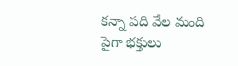కన్నా పది వేల మంది పైగా భక్తులు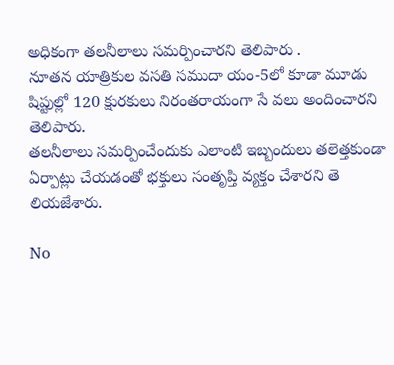అధికంగా తలనీలాలు సమర్పించారని తెలిపారు .
నూతన యాత్రికుల వసతి సముదా యం-5లో కూడా మూడు షిప్టుల్లో 120 క్షురకులు నిరంతరాయంగా సే వలు అందించారని తెలిపారు.
తలనీలాలు సమర్పించేందుకు ఎలాంటి ఇబ్బందులు తలెత్తకుండా ఏర్పాట్లు చేయడంతో భక్తులు సంతృప్తి వ్యక్తం చేశారని తె లియజేశారు.

No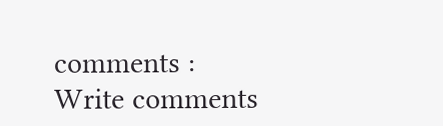comments :
Write comments